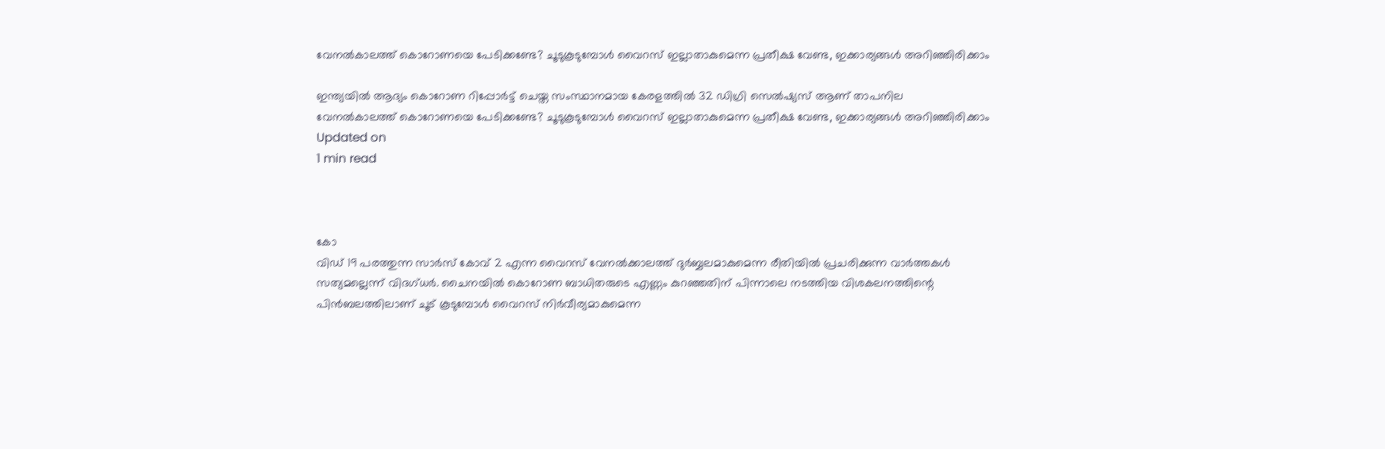വേനല്‍കാലത്ത് കൊറോണയെ പേടിക്കണ്ടേ? ചൂടുകൂടുമ്പോള്‍ വൈറസ് ഇല്ലാതാകുമെന്ന പ്രതീക്ഷ വേണ്ട, ഇക്കാര്യങ്ങള്‍ അറിഞ്ഞിരിക്കാം

ഇന്ത്യയില്‍ ആദ്യം കൊറോണ റിപ്പോര്‍ട്ട് ചെയ്ത സംസ്ഥാനമായ കേരളത്തില്‍ 32 ഡിഗ്രി സെല്‍ഷ്യസ് ആണ് താപനില
വേനല്‍കാലത്ത് കൊറോണയെ പേടിക്കണ്ടേ? ചൂടുകൂടുമ്പോള്‍ വൈറസ് ഇല്ലാതാകുമെന്ന പ്രതീക്ഷ വേണ്ട, ഇക്കാര്യങ്ങള്‍ അറിഞ്ഞിരിക്കാം
Updated on
1 min read



കോ
വിഡ് 19 പരത്തുന്ന സാര്‍സ് കോവ് 2 എന്ന വൈറസ് വേനല്‍ക്കാലത്ത് ദുര്‍ബ്ബലമാകുമെന്ന രീതിയില്‍ പ്രചരിക്കുന്ന വാര്‍ത്തകള്‍ സത്യമല്ലെന്ന് വിദഗ്ധര്‍. ചൈനയില്‍ കൊറോണ ബാധിതരുടെ എണ്ണം കുറഞ്ഞതിന് പിന്നാലെ നടത്തിയ വിശകലനത്തിന്റെ പിന്‍ബലത്തിലാണ് ചൂട് കൂടുമ്പോള്‍ വൈറസ് നിര്‍വീര്യമാകുമെന്ന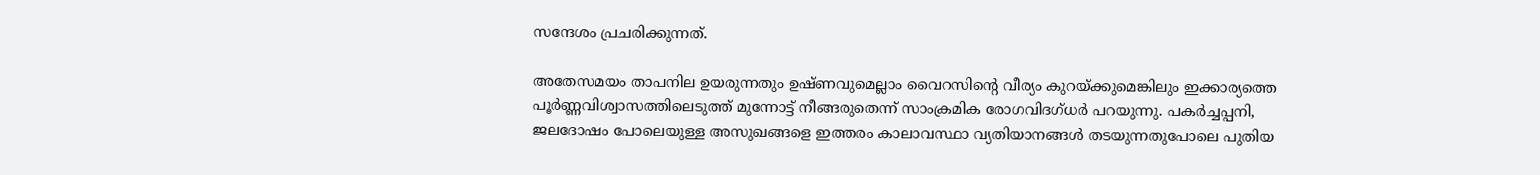സന്ദേശം പ്രചരിക്കുന്നത്.

അതേസമയം താപനില ഉയരുന്നതും ഉഷ്ണവുമെല്ലാം വൈറസിന്റെ വീര്യം കുറയ്ക്കുമെങ്കിലും ഇക്കാര്യത്തെ പൂര്‍ണ്ണവിശ്വാസത്തിലെടുത്ത് മുന്നോട്ട് നീങ്ങരുതെന്ന് സാംക്രമിക രോഗവിദഗ്ധര്‍ പറയുന്നു. പകര്‍ച്ചപ്പനി, ജലദോഷം പോലെയുള്ള അസുഖങ്ങളെ ഇത്തരം കാലാവസ്ഥാ വ്യതിയാനങ്ങള്‍ തടയുന്നതുപോലെ പുതിയ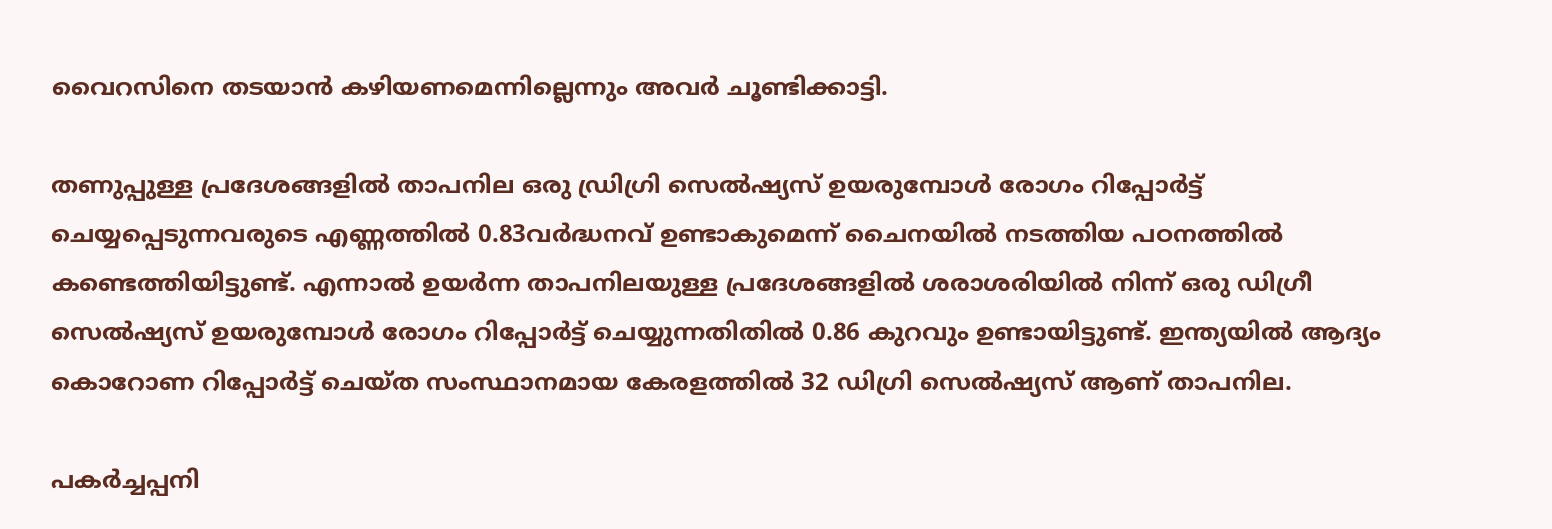വൈറസിനെ തടയാന്‍ കഴിയണമെന്നില്ലെന്നും അവര്‍ ചൂണ്ടിക്കാട്ടി.

തണുപ്പുള്ള പ്രദേശങ്ങളില്‍ താപനില ഒരു ഡ്രിഗ്രി സെല്‍ഷ്യസ് ഉയരുമ്പോള്‍ രോഗം റിപ്പോര്‍ട്ട് ചെയ്യപ്പെടുന്നവരുടെ എണ്ണത്തില്‍ 0.83വര്‍ദ്ധനവ് ഉണ്ടാകുമെന്ന് ചൈനയില്‍ നടത്തിയ പഠനത്തില്‍ കണ്ടെത്തിയിട്ടുണ്ട്. എന്നാല്‍ ഉയര്‍ന്ന താപനിലയുള്ള പ്രദേശങ്ങളില്‍ ശരാശരിയില്‍ നിന്ന് ഒരു ഡിഗ്രീ സെല്‍ഷ്യസ് ഉയരുമ്പോള്‍ രോഗം റിപ്പോര്‍ട്ട് ചെയ്യുന്നതിതില്‍ 0.86 കുറവും ഉണ്ടായിട്ടുണ്ട്. ഇന്ത്യയില്‍ ആദ്യം കൊറോണ റിപ്പോര്‍ട്ട് ചെയ്ത സംസ്ഥാനമായ കേരളത്തില്‍ 32 ഡിഗ്രി സെല്‍ഷ്യസ് ആണ് താപനില.

പകര്‍ച്ചപ്പനി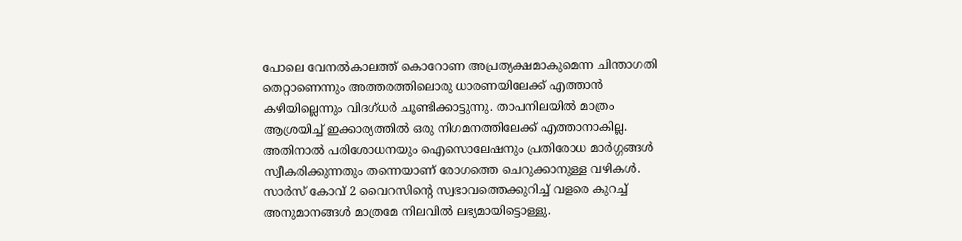പോലെ വേനല്‍കാലത്ത് കൊറോണ അപ്രത്യക്ഷമാകുമെന്ന ചിന്താഗതി തെറ്റാണെന്നും അത്തരത്തിലൊരു ധാരണയിലേക്ക് എത്താന്‍ കഴിയില്ലെന്നും വിദഗ്ധര്‍ ചൂണ്ടിക്കാട്ടുന്നു. താപനിലയില്‍ മാത്രം ആശ്രയിച്ച് ഇക്കാര്യത്തില്‍ ഒരു നിഗമനത്തിലേക്ക് എത്താനാകില്ല. അതിനാല്‍ പരിശോധനയും ഐസൊലേഷനും പ്രതിരോധ മാര്‍ഗ്ഗങ്ങള്‍ സ്വീകരിക്കുന്നതും തന്നെയാണ് രോഗത്തെ ചെറുക്കാനുള്ള വഴികള്‍. സാര്‍സ് കോവ് 2 വൈറസിന്റെ സ്വഭാവത്തെക്കുറിച്ച് വളരെ കുറച്ച് അനുമാനങ്ങള്‍ മാത്രമേ നിലവില്‍ ലഭ്യമായിട്ടൊള്ളു.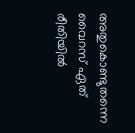അതുകൊണ്ടുതന്നെ വൈറസ് ഏത് രീതിയില്‍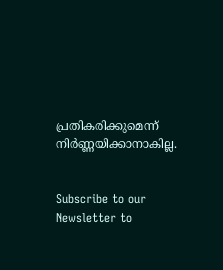പ്രതികരിക്കുമെന്ന് നിര്‍ണ്ണയിക്കാനാകില്ല.


Subscribe to our Newsletter to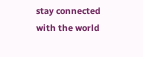stay connected with the world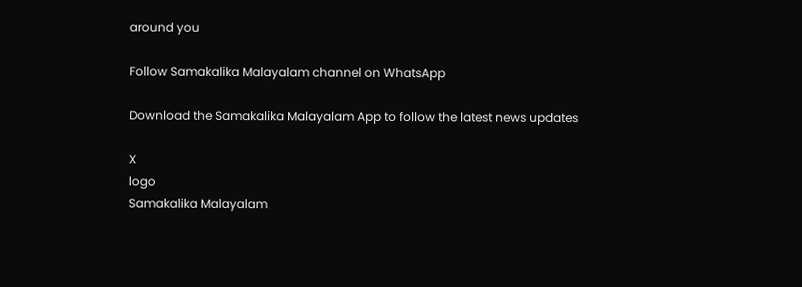around you

Follow Samakalika Malayalam channel on WhatsApp

Download the Samakalika Malayalam App to follow the latest news updates

X
logo
Samakalika Malayalam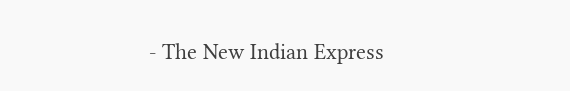- The New Indian Express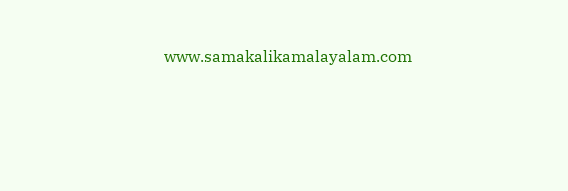www.samakalikamalayalam.com